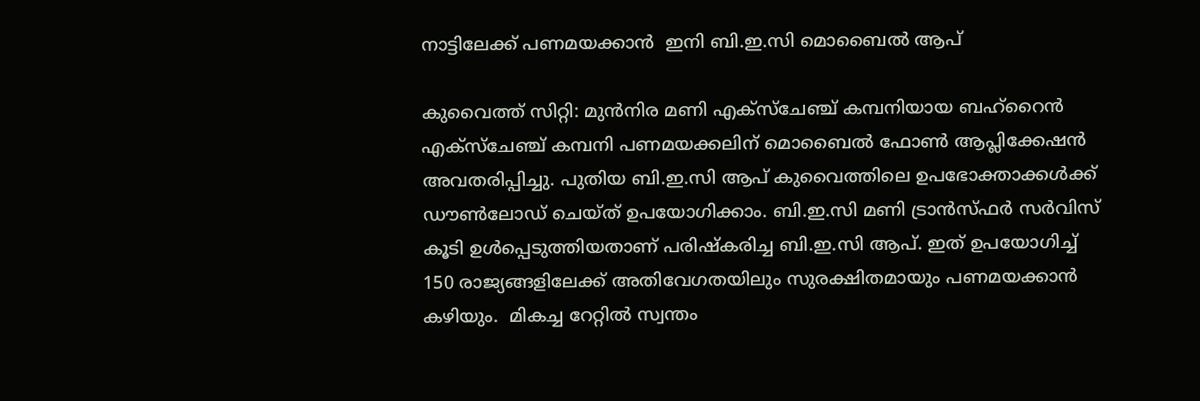നാട്ടിലേക്ക് പണമയക്കാൻ  ഇനി ബി.ഇ.സി മൊബൈൽ ആപ്

കുവൈത്ത് സിറ്റി: മുൻനിര മണി എക്സ്ചേഞ്ച് കമ്പനിയായ ബഹ്റൈൻ എക്സ്ചേഞ്ച് കമ്പനി പണമയക്കലിന് മൊബൈൽ ഫോൺ ആപ്ലിക്കേഷൻ അവതരിപ്പിച്ചു. പുതിയ ബി.ഇ.സി ആപ് കുവൈത്തിലെ ഉപഭോക്താക്കൾക്ക് ഡൗൺലോഡ് ചെയ്ത് ഉപയോഗിക്കാം. ബി.ഇ.സി മണി ട്രാൻസ്ഫർ സർവിസ് കൂടി ഉൾപ്പെടുത്തിയതാണ് പരിഷ്കരിച്ച ബി.ഇ.സി ആപ്. ഇത് ഉപയോഗിച്ച് 150 രാജ്യങ്ങളിലേക്ക് അതിവേഗതയിലും സുരക്ഷിതമായും പണമയക്കാൻ കഴിയും.  മികച്ച റേറ്റിൽ സ്വന്തം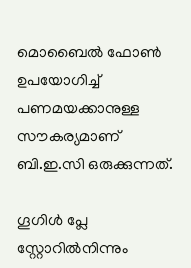മൊബൈൽ ഫോൺ ഉപയോഗിച്ച് പണമയക്കാനുള്ള സൗകര്യമാണ് ബി.ഇ.സി ഒരുക്കുന്നത്.

ഗൂഗിൾ പ്ലേ സ്റ്റോറിൽനിന്നും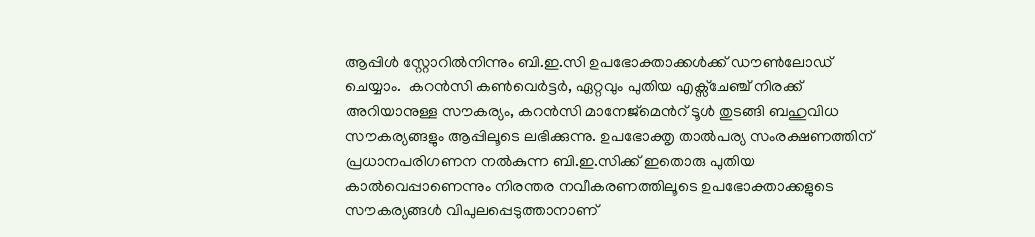ആപ്പിൾ സ്റ്റോറിൽനിന്നും ബി.ഇ.സി ഉപഭോക്താക്കൾക്ക് ഡൗൺലോഡ് ചെയ്യാം.  കറൻസി കൺവെർട്ടർ, ഏറ്റവും പുതിയ എക്സ്ചേഞ്ച് നിരക്ക് അറിയാനുള്ള സൗകര്യം, കറൻസി മാനേജ്മെൻറ് ടൂൾ തുടങ്ങി ബഹുവിധ സൗകര്യങ്ങളും ആപ്പിലൂടെ ലഭിക്കുന്നു. ഉപഭോക്തൃ താൽപര്യ സംരക്ഷണത്തിന് പ്രധാനപരിഗണന നൽകുന്ന ബി.ഇ.സിക്ക് ഇതൊരു പുതിയ കാൽവെപ്പാണെന്നും നിരന്തര നവീകരണത്തിലൂടെ ഉപഭോക്താക്കളുടെ സൗകര്യങ്ങൾ വിപുലപ്പെടുത്താനാണ്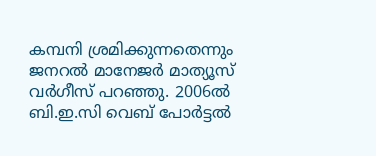കമ്പനി ശ്രമിക്കുന്നതെന്നും ജനറൽ മാനേജർ മാത്യൂസ് വർഗീസ് പറഞ്ഞു. 2006ൽ ബി.ഇ.സി വെബ് പോർട്ടൽ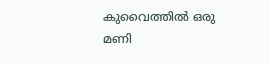കുവൈത്തിൽ ഒരു മണി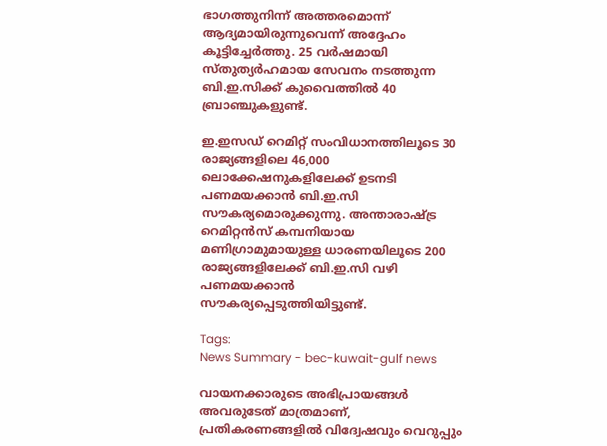ഭാഗത്തുനിന്ന് അത്തരമൊന്ന് ആദ്യമായിരുന്നുവെന്ന് അദ്ദേഹം കൂട്ടിച്ചേർത്തു. 25 വർഷമായി സ്തുത്യർഹമായ സേവനം നടത്തുന്ന ബി.ഇ.സിക്ക് കുവൈത്തിൽ 40 ബ്രാഞ്ചുകളുണ്ട്.

ഇ.ഇസഡ് റെമിറ്റ് സംവിധാനത്തിലൂടെ 30 രാജ്യങ്ങളിലെ 46,000 ലൊക്കേഷനുകളിലേക്ക് ഉടനടി പണമയക്കാൻ ബി.ഇ.സി സൗകര്യമൊരുക്കുന്നു. അന്താരാഷ്ട്ര റെമിറ്റൻസ് കമ്പനിയായ മണിഗ്രാമുമായുള്ള ധാരണയിലൂടെ 200 രാജ്യങ്ങളിലേക്ക് ബി.ഇ.സി വഴി പണമയക്കാൻ സൗകര്യപ്പെടുത്തിയിട്ടുണ്ട്.

Tags:
News Summary - bec-kuwait-gulf news

വായനക്കാരുടെ അഭിപ്രായങ്ങള്‍ അവരുടേത് മാത്രമാണ്, പ്രതികരണങ്ങളിൽ വിദ്വേഷവും വെറുപ്പും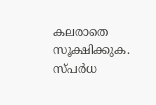കലരാതെ സൂക്ഷിക്കുക. സ്പർധ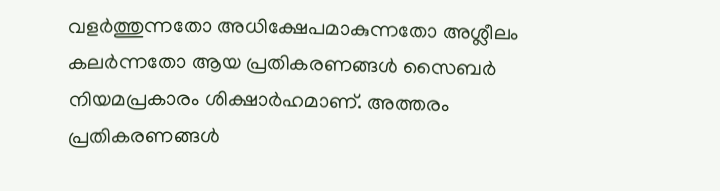വളർത്തുന്നതോ അധിക്ഷേപമാകുന്നതോ അശ്ലീലം കലർന്നതോ ആയ പ്രതികരണങ്ങൾ സൈബർ നിയമപ്രകാരം ശിക്ഷാർഹമാണ്. അത്തരം പ്രതികരണങ്ങൾ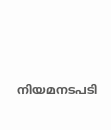നിയമനടപടി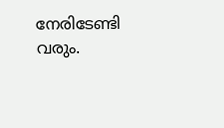നേരിടേണ്ടി വരും.